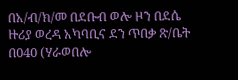በአ/ብ/ክ/መ በደቡብ ወሎ ዞን በደሴ ዙሪያ ወረዳ አካባቢና ደን ጥበቃ ጽ/ቤት በ040 (ሃራወበሎ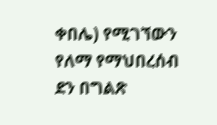ቀበሌ) የሚገኘውን የለማ የማህበረሰብ ደን በግልጽ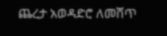ጨረታ አወዳድሮ ለመሸጥ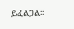ይፈልጋል፡፡